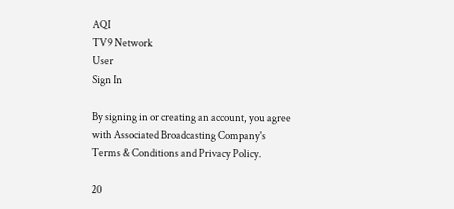AQI
TV9 Network
User
Sign In

By signing in or creating an account, you agree with Associated Broadcasting Company's Terms & Conditions and Privacy Policy.

20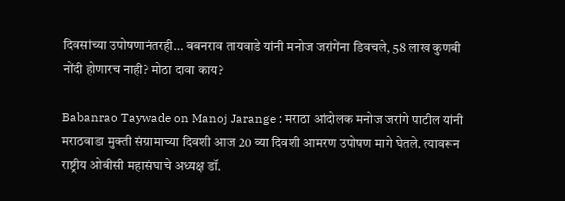दिवसांच्या उपोषणानंतरही… बबनराव तायवाडे यांनी मनोज जरांगेंना डिवचले, 58 लाख कुणबी नोंदी होणारच नाही? मोठा दावा काय?

Babanrao Taywade on Manoj Jarange : मराठा आंदोलक मनोज जरांगे पाटील यांनी मराठवाडा मुक्ती संग्रामाच्या दिवशी आज 20 व्या दिवशी आमरण उपोषण मागे घेतले. त्यावरून राष्ट्रीय ओबीसी महासंघाचे अध्यक्ष डॉ.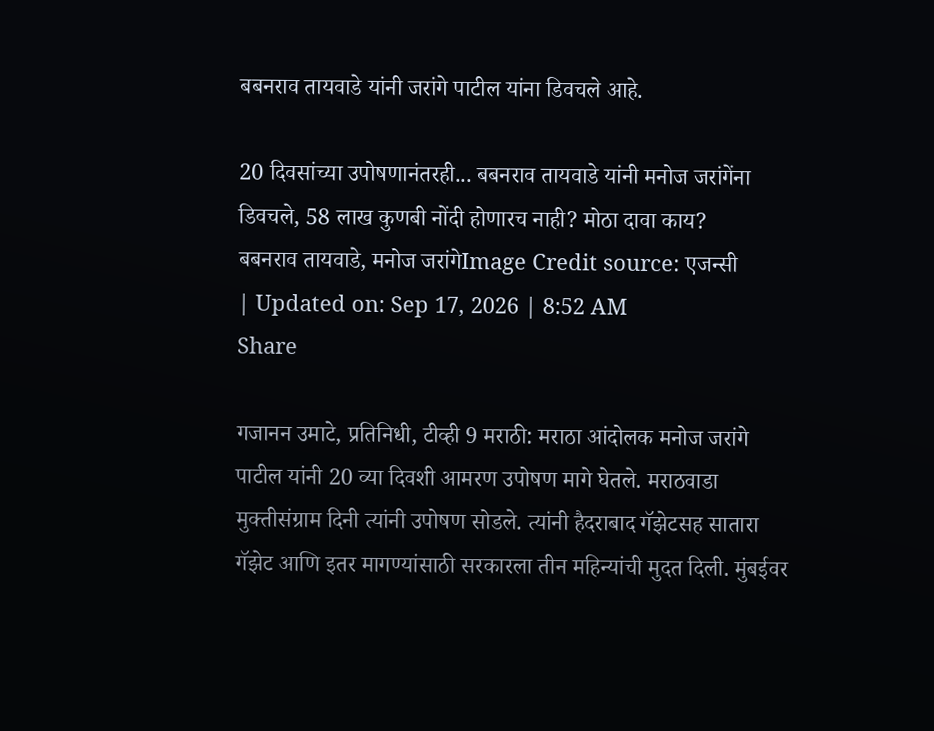बबनराव तायवाडे यांनी जरांगे पाटील यांना डिवचले आहे.

20 दिवसांच्या उपोषणानंतरही... बबनराव तायवाडे यांनी मनोज जरांगेंना डिवचले, 58 लाख कुणबी नोंदी होणारच नाही? मोठा दावा काय?
बबनराव तायवाडे, मनोज जरांगेImage Credit source: एजन्सी
| Updated on: Sep 17, 2026 | 8:52 AM
Share

गजानन उमाटे, प्रतिनिधी, टीव्ही 9 मराठी: मराठा आंदोलक मनोज जरांगे पाटील यांनी 20 व्या दिवशी आमरण उपोषण मागे घेतले. मराठवाडा मुक्तीसंग्राम दिनी त्यांनी उपोषण सोडले. त्यांनी हैदराबाद गॅझेटसह सातारा गॅझेट आणि इतर मागण्यांसाठी सरकारला तीन महिन्यांची मुदत दिली. मुंबईवर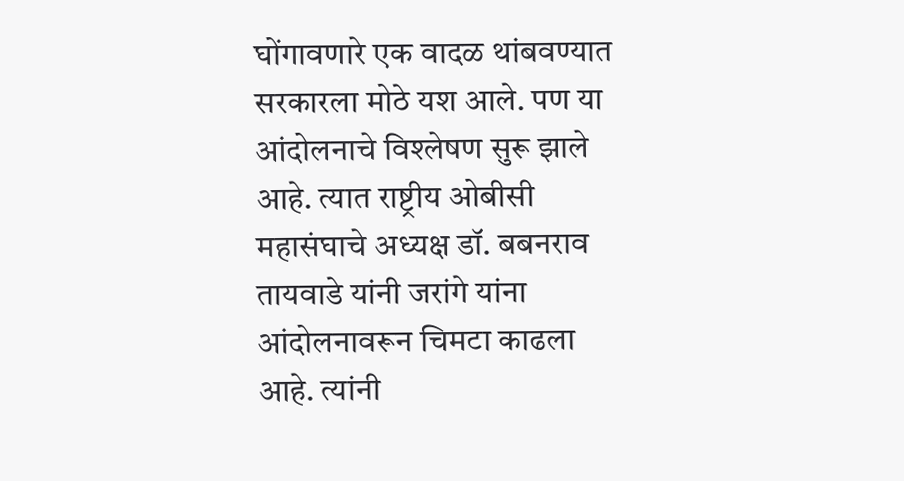घोंगावणारे एक वादळ थांबवण्यात सरकारला मोठे यश आले. पण या आंदोलनाचे विश्लेषण सुरू झाले आहे. त्यात राष्ट्रीय ओबीसी महासंघाचे अध्यक्ष डॉ. बबनराव तायवाडे यांनी जरांगे यांना आंदोलनावरून चिमटा काढला आहे. त्यांनी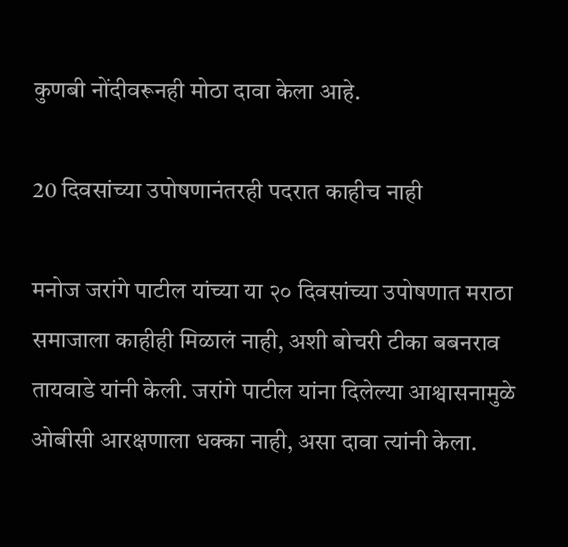कुणबी नोंदीवरूनही मोठा दावा केला आहे.

20 दिवसांच्या उपोषणानंतरही पदरात काहीच नाही

मनोज जरांगे पाटील यांच्या या २० दिवसांच्या उपोषणात मराठा समाजाला काहीही मिळालं नाही, अशी बोचरी टीका बबनराव तायवाडे यांनी केली. जरांगे पाटील यांना दिलेल्या आश्वासनामुळे ओबीसी आरक्षणाला धक्का नाही, असा दावा त्यांनी केला.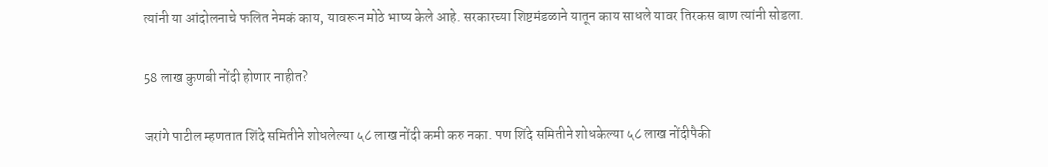त्यांनी या आंदोलनाचे फलित नेमकं काय, यावरून मोठे भाष्य केले आहे. सरकारच्या शिष्टमंडळाने यातून काय साधले यावर तिरकस बाण त्यांनी सोडला.

58 लाख कुणबी नोंदी होणार नाहीत?

जरांगे पाटील म्हणतात शिंदे समितीने शोधलेल्या ५८ लाख नोंदी कमी करु नका. पण शिंदे समितीने शोधकेल्या ५८ लाख नोंदीपैकी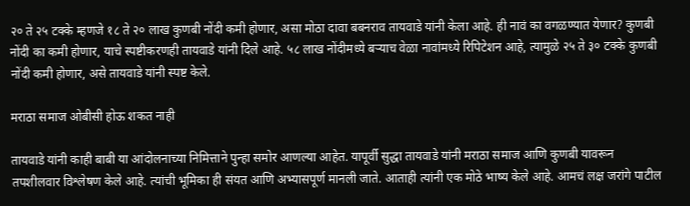२० ते २५ टक्के म्हणजे १८ ते २० लाख कुणबी नोंदी कमी होणार, असा मोठा दावा बबनराव तायवाडे यांनी केला आहे. ही नावं का वगळण्यात येणार? कुणबी नोंदी का कमी होणार, याचे स्पष्टीकरणही तायवाडे यांनी दिले आहे. ५८ लाख नोंदीमध्ये बऱ्याच वेळा नावांमध्ये रिपिटेशन आहे, त्यामुळे २५ ते ३० टक्के कुणबी नोंदी कमी होणार, असे तायवाडे यांनी स्पष्ट केले.

मराठा समाज ओबीसी होऊ शकत नाही

तायवाडे यांनी काही बाबी या आंदोलनाच्या निमित्ताने पुन्हा समोर आणल्या आहेत. यापूर्वी सुद्धा तायवाडे यांनी मराठा समाज आणि कुणबी यावरून तपशीलवार विश्लेषण केले आहे. त्यांची भूमिका ही संयत आणि अभ्यासपूर्ण मानली जाते. आताही त्यांनी एक मोठे भाष्य केले आहे. आमचं लक्ष जरांगे पाटील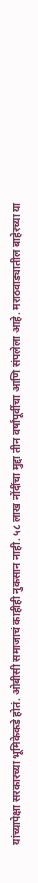यांच्यापेक्षा सरकारच्या भूमिकेकडे होतं. ओबीसी समाजाचं काहीही नुकसान नाही. ५८ लाख नोंदींचा मुद्दा तीन वर्षांपूर्वीचा आणि संपलेला आहे. मराठवाड्यातील बाहेरच्या या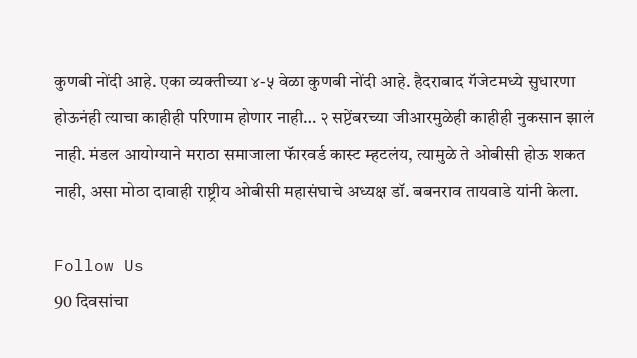कुणबी नोंदी आहे. एका व्यक्तीच्या ४-५ वेळा कुणबी नोंदी आहे. हैदराबाद गॅजेटमध्ये सुधारणा होऊनंही त्याचा काहीही परिणाम होणार नाही… २ सप्टेंबरच्या जीआरमुळेही काहीही नुकसान झालं नाही. मंडल आयोग्याने मराठा समाजाला फॅारवर्ड कास्ट म्हटलंय, त्यामुळे ते ओबीसी होऊ शकत नाही, असा मोठा दावाही राष्ट्रीय ओबीसी महासंघाचे अध्यक्ष डॉ. बबनराव तायवाडे यांनी केला.

Follow Us
90 दिवसांचा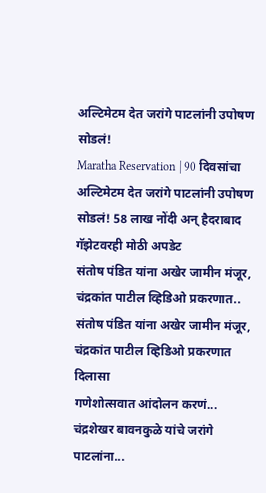अल्टिमेटम देत जरांगे पाटलांनी उपोषण सोडलं!
Maratha Reservation | 90 दिवसांचा अल्टिमेटम देत जरांगे पाटलांनी उपोषण सोडलं! 58 लाख नोंदी अन् हैदराबाद गॅझेटवरही मोठी अपडेट
संतोष पंडित यांना अखेर जामीन मंजूर, चंद्रकांत पाटील व्हिडिओ प्रकरणात..
संतोष पंडित यांना अखेर जामीन मंजूर, चंद्रकांत पाटील व्हिडिओ प्रकरणात दिलासा
गणेशोत्सवात आंदोलन करणं... चंद्रशेखर बावनकुळे यांचे जरांगे पाटलांना...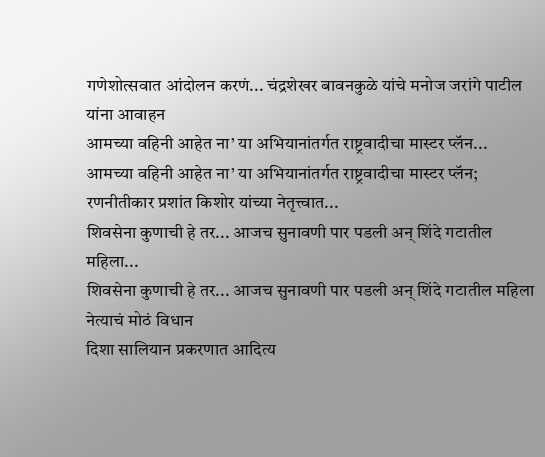गणेशोत्सवात आंदोलन करणं... चंद्रशेखर बावनकुळे यांचे मनोज जरांगे पाटील यांना आवाहन
आमच्या वहिनी आहेत ना’ या अभियानांतर्गत राष्ट्रवादीचा मास्टर प्लॅन...
आमच्या वहिनी आहेत ना’ या अभियानांतर्गत राष्ट्रवादीचा मास्टर प्लॅन; रणनीतीकार प्रशांत किशोर यांच्या नेतृत्त्वात...
शिवसेना कुणाची हे तर... आजच सुनावणी पार पडली अन् शिंदे गटातील महिला...
शिवसेना कुणाची हे तर... आजच सुनावणी पार पडली अन् शिंदे गटातील महिला नेत्याचं मोठं विधान
दिशा सालियान प्रकरणात आदित्य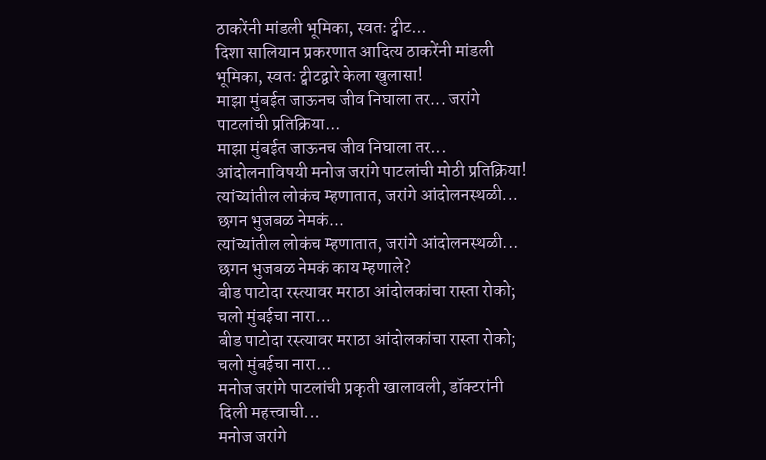ठाकरेंनी मांडली भूमिका, स्वतः ट्वीट...
दिशा सालियान प्रकरणात आदित्य ठाकरेंनी मांडली भूमिका, स्वतः ट्वीटद्वारे केला खुलासा!
माझा मुंबईत जाऊनच जीव निघाला तर... जरांगे पाटलांची प्रतिक्रिया...
माझा मुंबईत जाऊनच जीव निघाला तर...  आंदोलनाविषयी मनोज जरांगे पाटलांची मोठी प्रतिक्रिया!
त्यांच्यांतील लोकंच म्हणातात, जरांगे आंदोलनस्थळी... छगन भुजबळ नेमकं...
त्यांच्यांतील लोकंच म्हणातात, जरांगे आंदोलनस्थळी... छगन भुजबळ नेमकं काय म्हणाले?
बीड पाटोदा रस्त्यावर मराठा आंदोलकांचा रास्ता रोको; चलो मुंबईचा नारा...
बीड पाटोदा रस्त्यावर मराठा आंदोलकांचा रास्ता रोको; चलो मुंबईचा नारा...
मनोज जरांगे पाटलांची प्रकृती खालावली, डॉक्टरांनी दिली महत्त्वाची...
मनोज जरांगे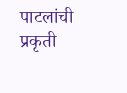पाटलांची प्रकृती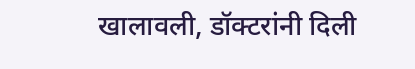खालावली, डॉक्टरांनी दिली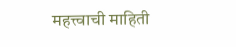महत्त्वाची माहिती